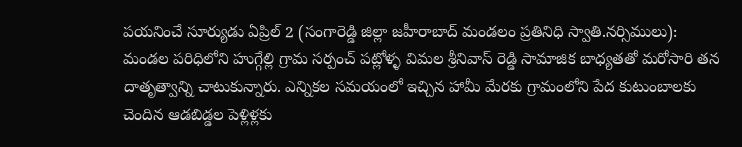పయనించే సూర్యుడు ఏప్రిల్ 2 (సంగారెడ్డి జిల్లా జహీరాబాద్ మండలం ప్రతినిధి స్వాతి.నర్సిములు): మండల పరిధిలోని హుగ్గేల్లి గ్రామ సర్పంచ్ పట్లోళ్ళ విమల శ్రీనివాస్ రెడ్డి సామాజిక బాధ్యతతో మరోసారి తన దాతృత్వాన్ని చాటుకున్నారు. ఎన్నికల సమయంలో ఇచ్చిన హామీ మేరకు గ్రామంలోని పేద కుటుంబాలకు చెందిన ఆడబిడ్డల పెళ్లిళ్లకు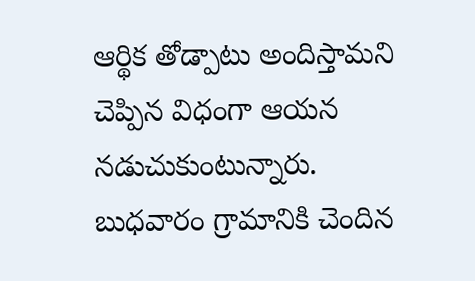ఆర్థిక తోడ్పాటు అందిస్తామని చెప్పిన విధంగా ఆయన నడుచుకుంటున్నారు. బుధవారం గ్రామానికి చెందిన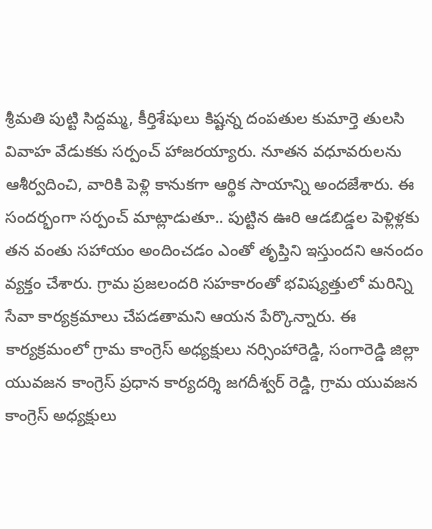శ్రీమతి పుట్టి సిద్దమ్మ, కీర్తిశేషులు కిష్టన్న దంపతుల కుమార్తె తులసి వివాహ వేడుకకు సర్పంచ్ హాజరయ్యారు. నూతన వధూవరులను ఆశీర్వదించి, వారికి పెళ్లి కానుకగా ఆర్థిక సాయాన్ని అందజేశారు. ఈ సందర్భంగా సర్పంచ్ మాట్లాడుతూ.. పుట్టిన ఊరి ఆడబిడ్డల పెళ్లిళ్లకు తన వంతు సహాయం అందించడం ఎంతో తృప్తిని ఇస్తుందని ఆనందం వ్యక్తం చేశారు. గ్రామ ప్రజలందరి సహకారంతో భవిష్యత్తులో మరిన్ని సేవా కార్యక్రమాలు చేపడతామని ఆయన పేర్కొన్నారు. ఈ కార్యక్రమంలో గ్రామ కాంగ్రెస్ అధ్యక్షులు నర్సింహారెడ్డి, సంగారెడ్డి జిల్లా యువజన కాంగ్రెస్ ప్రధాన కార్యదర్శి జగదీశ్వర్ రెడ్డి, గ్రామ యువజన కాంగ్రెస్ అధ్యక్షులు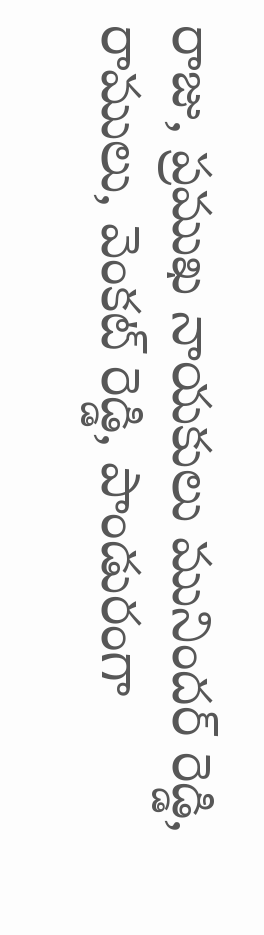రాజు, ప్రముఖ నాయకులు మునిందర్ రెడ్డి, రాములు, వెంకట్ రెడ్డి, పాండురంగా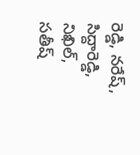రెడ్డి, నరేష్, సిద్దారెడ్డి, నిఖిల్, సతీష్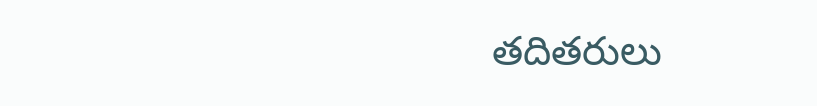తదితరులు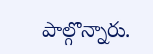పాల్గొన్నారు.